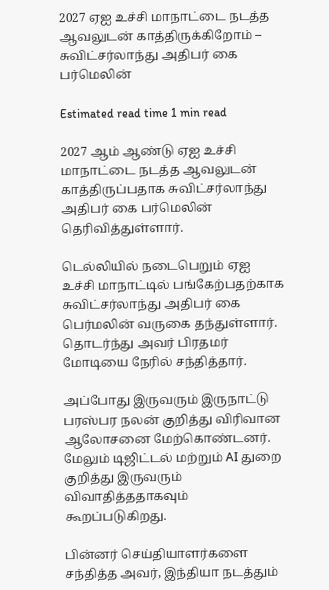2027 ஏஐ உச்சி மாநாட்டை நடத்த ஆவலுடன் காத்திருக்கிறோம் – சுவிட்சர்லாந்து அதிபர் கை பர்மெலின்

Estimated read time 1 min read

2027 ஆம் ஆண்டு ஏஐ உச்சி மாநாட்டை நடத்த ஆவலுடன் காத்திருப்பதாக சுவிட்சர்லாந்து அதிபர் கை பர்மெலின் தெரிவித்துள்ளார்.

டெல்லியில் நடைபெறும் ஏஐ உச்சி மாநாட்டில் பங்கேற்பதற்காக சுவிட்சர்லாந்து அதிபர் கை பெர்மலின் வருகை தந்துள்ளார். தொடர்ந்து அவர் பிரதமர் மோடியை நேரில் சந்தித்தார்.

அப்போது இருவரும் இருநாட்டு பரஸ்பர நலன் குறித்து விரிவான ஆலோசனை மேற்கொண்டனர். மேலும் டிஜிட்டல் மற்றும் AI துறை குறித்து இருவரும் விவாதித்ததாகவும் கூறப்படுகிறது.

பின்னர் செய்தியாளர்களை சந்தித்த அவர், இந்தியா நடத்தும்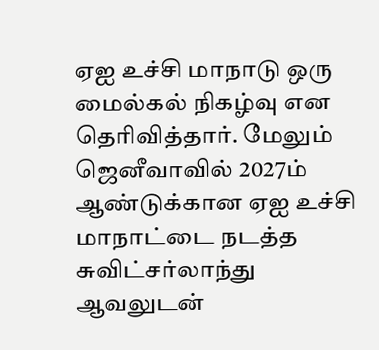ஏஐ உச்சி மாநாடு ஒரு மைல்கல் நிகழ்வு என தெரிவித்தார். மேலும் ஜெனீவாவில் 2027ம் ஆண்டுக்கான ஏஐ உச்சி மாநாட்டை நடத்த சுவிட்சர்லாந்து ஆவலுடன்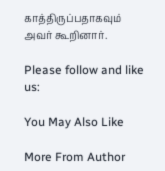காத்திருப்பதாகவும் அவர் கூறினார்.

Please follow and like us:

You May Also Like

More From Author